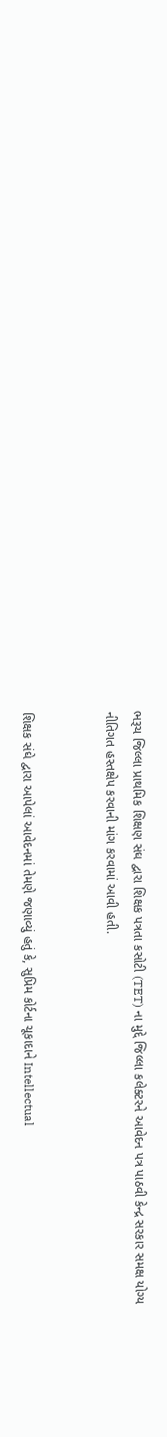ભરૂચ જિલ્લા પ્રાથમિક શિક્ષણ સંઘ દ્વારા શિક્ષક પત્રતા કસોટી (TET) ના મુદ્દે જિલ્લા કલેક્ટરને આવેદન પત્ર પાઠવી કેન્દ્ર સરકાર સમક્ષ યોગ્ય નીતિગત હસ્તક્ષેપ કરવાની માંગ કરવામાં આવી હતી.


શિક્ષક સંઘે દ્વારા આપેલાં આવેદનમાં તેમણે જણાવ્યું હતું કે, સુપ્રિમ કોર્ટના ચૂકાદાને Intellectual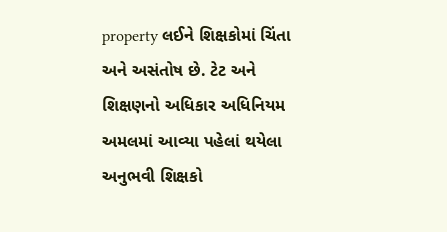property લઈને શિક્ષકોમાં ચિંતા અને અસંતોષ છે. ટેટ અને શિક્ષણનો અધિકાર અધિનિયમ અમલમાં આવ્યા પહેલાં થયેલા અનુભવી શિક્ષકો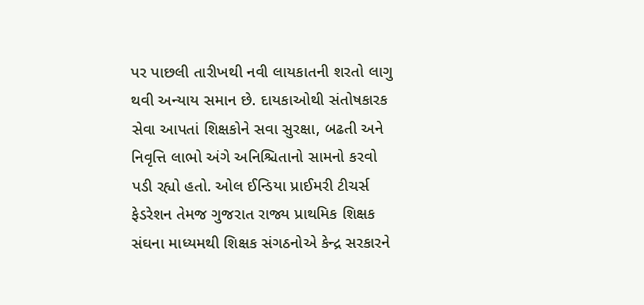પર પાછલી તારીખથી નવી લાયકાતની શરતો લાગુ થવી અન્યાય સમાન છે. દાયકાઓથી સંતોષકારક સેવા આપતાં શિક્ષકોને સવા સુરક્ષા, બઢતી અને નિવૃત્તિ લાભો અંગે અનિશ્ચિતાનો સામનો કરવો પડી રહ્યો હતો. ઓલ ઈન્ડિયા પ્રાઈમરી ટીચર્સ ફેડરેશન તેમજ ગુજરાત રાજ્ય પ્રાથમિક શિક્ષક સંઘના માધ્યમથી શિક્ષક સંગઠનોએ કેન્દ્ર સરકારને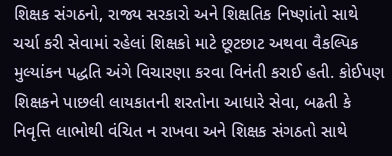શિક્ષક સંગઠનો, રાજ્ય સરકારો અને શિક્ષતિક નિષ્ણાંતો સાથે ચર્ચા કરી સેવામાં રહેલાં શિક્ષકો માટે છૂટછાટ અથવા વૈકલ્પિક મુલ્યાંકન પદ્ધતિ અંગે વિચારણા કરવા વિનંતી કરાઈ હતી. કોઈપણ શિક્ષકને પાછલી લાયકાતની શરતોના આધારે સેવા, બઢતી કે નિવૃત્તિ લાભોથી વંચિત ન રાખવા અને શિક્ષક સંગઠતો સાથે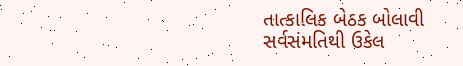તાત્કાલિક બેઠક બોલાવી સર્વસંમતિથી ઉકેલ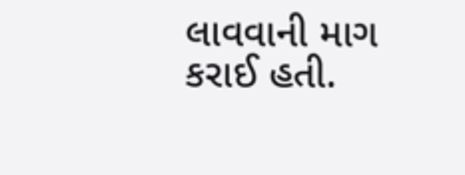લાવવાની માગ કરાઈ હતી.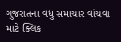ગુજરાતના વધુ સમાચાર વાંચવા માટે ક્લિક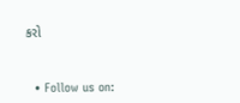કરો


  • Follow us on: